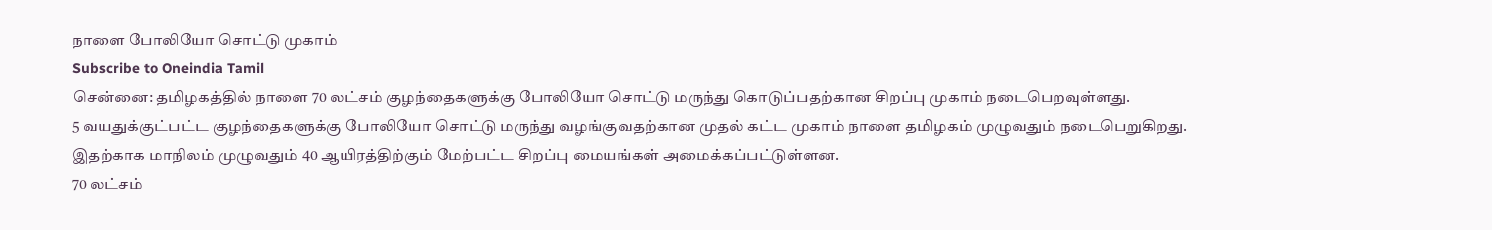நாளை போலியோ சொட்டு முகாம்
Subscribe to Oneindia Tamil
சென்னை: தமிழகத்தில் நாளை 70 லட்சம் குழந்தைகளுக்கு போலியோ சொட்டு மருந்து கொடுப்பதற்கான சிறப்பு முகாம் நடைபெறவுள்ளது.
5 வயதுக்குட்பட்ட குழந்தைகளுக்கு போலியோ சொட்டு மருந்து வழங்குவதற்கான முதல் கட்ட முகாம் நாளை தமிழகம் முழுவதும் நடைபெறுகிறது.
இதற்காக மாநிலம் முழுவதும் 40 ஆயிரத்திற்கும் மேற்பட்ட சிறப்பு மையங்கள் அமைக்கப்பட்டுள்ளன.
70 லட்சம்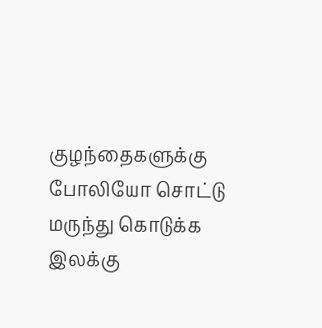குழந்தைகளுக்கு போலியோ சொட்டு மருந்து கொடுக்க இலக்கு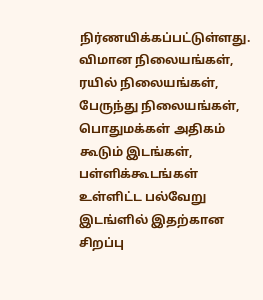நிர்ணயிக்கப்பட்டுள்ளது.
விமான நிலையங்கள், ரயில் நிலையங்கள், பேருந்து நிலையங்கள், பொதுமக்கள் அதிகம் கூடும் இடங்கள், பள்ளிக்கூடங்கள் உள்ளிட்ட பல்வேறு இடங்ளில் இதற்கான சிறப்பு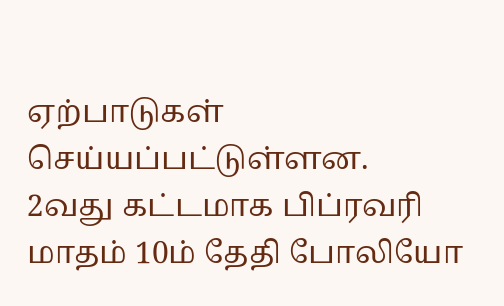ஏற்பாடுகள் செய்யப்பட்டுள்ளன.
2வது கட்டமாக பிப்ரவரி மாதம் 10ம் தேதி போலியோ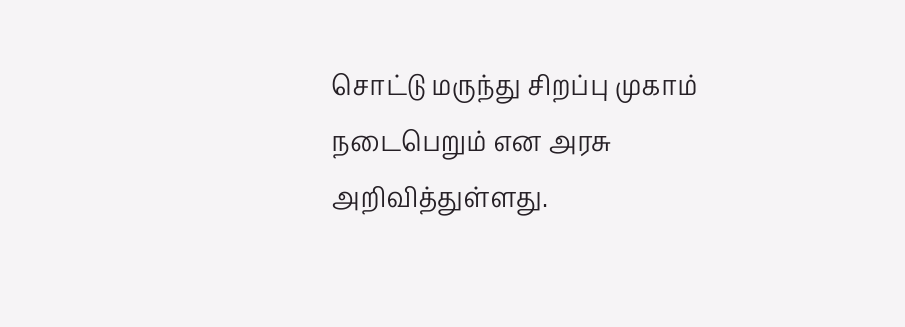சொட்டு மருந்து சிறப்பு முகாம் நடைபெறும் என அரசு அறிவித்துள்ளது.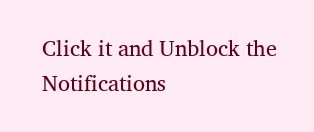Click it and Unblock the Notifications